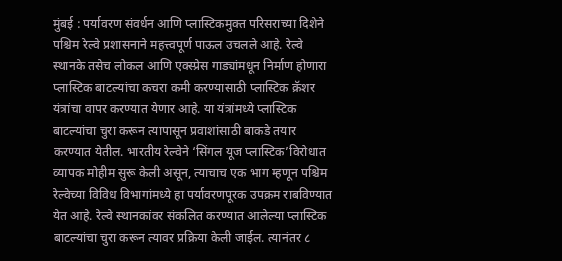मुंबई : पर्यावरण संवर्धन आणि प्लास्टिकमुक्त परिसराच्या दिशेने पश्चिम रेल्वे प्रशासनाने महत्त्वपूर्ण पाऊल उचलले आहे. रेल्वे स्थानके तसेच लोकल आणि एक्स्प्रेस गाड्यांमधून निर्माण होणारा प्लास्टिक बाटल्यांचा कचरा कमी करण्यासाठी प्लास्टिक क्रॅशर यंत्रांचा वापर करण्यात येणार आहे. या यंत्रांमध्ये प्लास्टिक बाटल्यांचा चुरा करून त्यापासून प्रवाशांसाठी बाकडे तयार करण्यात येतील. भारतीय रेल्वेने ‘सिंगल यूज प्लास्टिक’विरोधात व्यापक मोहीम सुरू केली असून, त्याचाच एक भाग म्हणून पश्चिम रेल्वेच्या विविध विभागांमध्ये हा पर्यावरणपूरक उपक्रम राबविण्यात येत आहे. रेल्वे स्थानकांवर संकलित करण्यात आलेल्या प्लास्टिक बाटल्यांचा चुरा करून त्यावर प्रक्रिया केली जाईल. त्यानंतर ८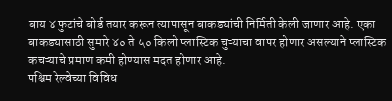बाय ४ फुटांचे बोर्ड तयार करून त्यापासून बाकड्यांची निर्मिती केली जाणार आहे. एका बाकड्यासाठी सुमारे ४० ते ५० किलो प्लास्टिक चुऱ्याचा वापर होणार असल्याने प्लास्टिक कचऱ्याचे प्रमाण कमी होण्यास मदत होणार आहे.
पश्चिम रेल्वेच्या विविध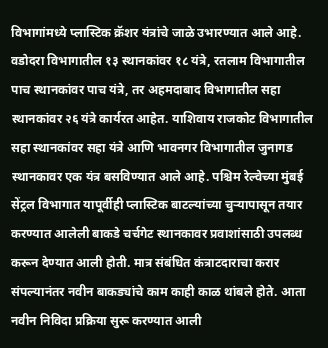विभागांमध्ये प्लास्टिक क्रॅशर यंत्रांचे जाळे उभारण्यात आले आहे. वडोदरा विभागातील १३ स्थानकांवर १८ यंत्रे, रतलाम विभागातील पाच स्थानकांवर पाच यंत्रे, तर अहमदाबाद विभागातील सहा स्थानकांवर २६ यंत्रे कार्यरत आहेत. याशिवाय राजकोट विभागातील सहा स्थानकांवर सहा यंत्रे आणि भावनगर विभागातील जुनागड स्थानकावर एक यंत्र बसविण्यात आले आहे. पश्चिम रेल्वेच्या मुंबई सेंट्रल विभागात यापूर्वीही प्लास्टिक बाटल्यांच्या चुऱ्यापासून तयार करण्यात आलेली बाकडे चर्चगेट स्थानकावर प्रवाशांसाठी उपलब्ध करून देण्यात आली होती. मात्र संबंधित कंत्राटदाराचा करार संपल्यानंतर नवीन बाकड्यांचे काम काही काळ थांबले होते. आता नवीन निविदा प्रक्रिया सुरू करण्यात आली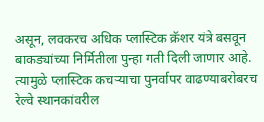असून, लवकरच अधिक प्लास्टिक क्रॅशर यंत्रे बसवून बाकड्यांच्या निर्मितीला पुन्हा गती दिली जाणार आहे. त्यामुळे प्लास्टिक कचऱ्याचा पुनर्वापर वाढण्याबरोबरच रेल्वे स्थानकांवरील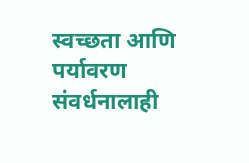स्वच्छता आणि पर्यावरण संवर्धनालाही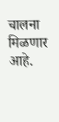चालना मिळणार आहे.